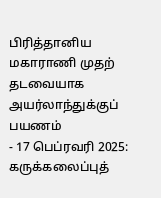பிரித்தானிய மகாராணி முதற் தடவையாக அயர்லாந்துக்குப் பயணம்
- 17 பெப்ரவரி 2025: கருக்கலைப்புத்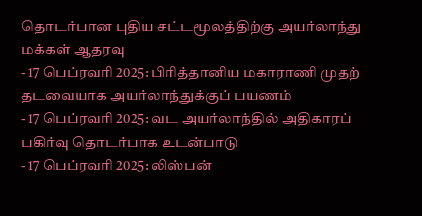தொடர்பான புதிய சட்டமூலத்திற்கு அயர்லாந்து மக்கள் ஆதரவு
- 17 பெப்ரவரி 2025: பிரித்தானிய மகாராணி முதற் தடவையாக அயர்லாந்துக்குப் பயணம்
- 17 பெப்ரவரி 2025: வட அயர்லாந்தில் அதிகாரப் பகிர்வு தொடர்பாக உடன்பாடு
- 17 பெப்ரவரி 2025: லிஸ்பன்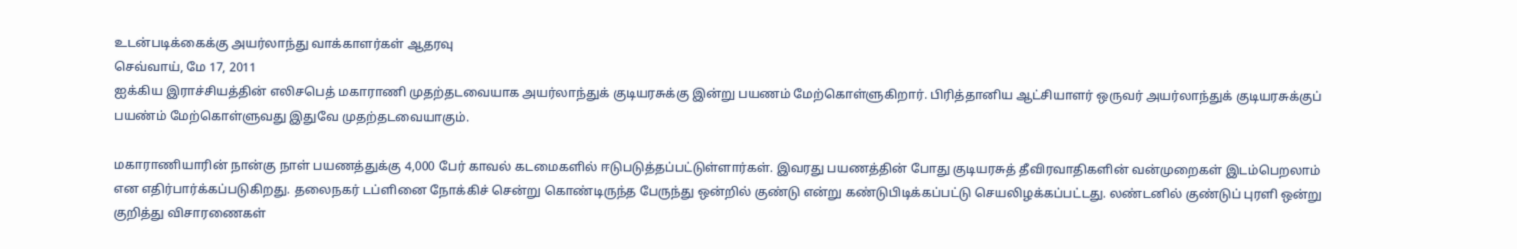உடன்படிக்கைக்கு அயர்லாந்து வாக்காளர்கள் ஆதரவு
செவ்வாய், மே 17, 2011
ஐக்கிய இராச்சியத்தின் எலிசபெத் மகாராணி முதற்தடவையாக அயர்லாந்துக் குடியரசுக்கு இன்று பயணம் மேற்கொள்ளுகிறார். பிரித்தானிய ஆட்சியாளர் ஒருவர் அயர்லாந்துக் குடியரசுக்குப் பயண்ம் மேற்கொள்ளுவது இதுவே முதற்தடவையாகும்.

மகாராணியாரின் நான்கு நாள் பயணத்துக்கு 4,000 பேர் காவல் கடமைகளில் ஈடுபடுத்தப்பட்டுள்ளார்கள். இவரது பயணத்தின் போது குடியரசுத் தீவிரவாதிகளின் வன்முறைகள் இடம்பெறலாம் என எதிர்பார்க்கப்படுகிறது. தலைநகர் டப்ளினை நோக்கிச் சென்று கொண்டிருந்த பேருந்து ஒன்றில் குண்டு என்று கண்டுபிடிக்கப்பட்டு செயலிழக்கப்பட்டது. லண்டனில் குண்டுப் புரளி ஒன்று குறித்து விசாரணைகள்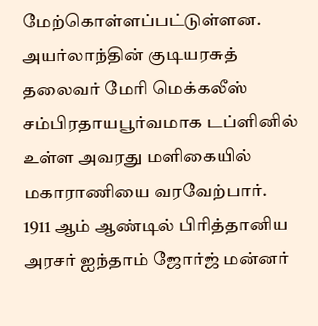மேற்கொள்ளப்பட்டுள்ளன.
அயர்லாந்தின் குடியரசுத் தலைவர் மேரி மெக்கலீஸ் சம்பிரதாயபூர்வமாக டப்ளினில் உள்ள அவரது மளிகையில் மகாராணியை வரவேற்பார்.
1911 ஆம் ஆண்டில் பிரித்தானிய அரசர் ஐந்தாம் ஜோர்ஜ் மன்னர்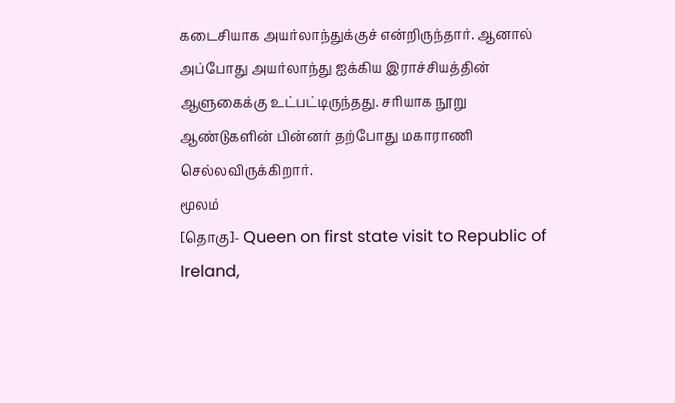கடைசியாக அயர்லாந்துக்குச் என்றிருந்தார். ஆனால் அப்போது அயர்லாந்து ஐக்கிய இராச்சியத்தின் ஆளுகைக்கு உட்பட்டிருந்தது. சரியாக நூறு ஆண்டுகளின் பின்னர் தற்போது மகாராணி செல்லவிருக்கிறார்.
மூலம்
[தொகு]- Queen on first state visit to Republic of Ireland,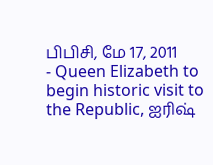பிபிசி, மே 17, 2011
- Queen Elizabeth to begin historic visit to the Republic, ஐரிஷ்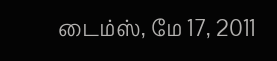டைம்ஸ், மே 17, 2011